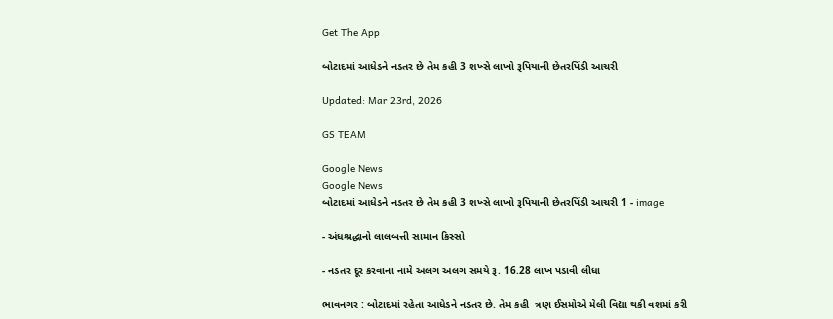Get The App

બોટાદમાં આધેડને નડતર છે તેમ કહી 3 શખ્સે લાખો રૂપિયાની છેતરપિંડી આચરી

Updated: Mar 23rd, 2026

GS TEAM

Google News
Google News
બોટાદમાં આધેડને નડતર છે તેમ કહી 3 શખ્સે લાખો રૂપિયાની છેતરપિંડી આચરી 1 - image

- અંધશ્રદ્ધાનો લાલબત્તી સામાન કિસ્સો

- નડતર દૂર કરવાના નામે અલગ અલગ સમયે રૂ. 16.28 લાખ પડાવી લીધા

ભાવનગર : બોટાદમાં રહેતા આધેડને નડતર છે. તેમ કહી  ત્રણ ઈસમોએ મેલી વિદ્યા થકી વશમાં કરી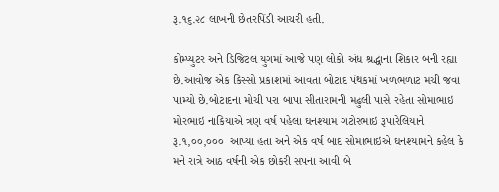રૂ.૧૬.૨૮ લાખની છેતરપિંડી આચરી હતી.

કોમ્પ્યુટર અને ડિજિટલ યુગમાં આજે પણ લોકો અંધ શ્રદ્ધાના શિકાર બની રહ્યા છે.આવોજ એક કિસ્સો પ્રકાશમાં આવતા બોટાદ પંથકમાં ખળભળાટ મચી જવા પામ્યો છે.બોટાદના મોચી પરા બાપા સીતારામની મઢુલી પાસે રહેતા સોમાભાઇ મોરભાઇ નાકિયાએ ત્રણ વર્ષ પહેલા ઘનશ્યામ ગટોરભાઇ રૂપારેલિયાને રૂ.૧,૦૦,૦૦૦  આપ્યા હતા અને એક વર્ષ બાદ સોમાભાઇએ ઘનશ્યામને કહેલ કે મને રાત્રે આઠ વર્ષની એક છોકરી સપના આવી બે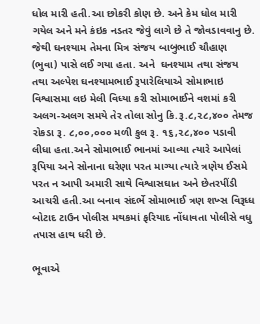ધોલ મારી હતી.આ છોકરી કોણ છે. અને કેમ ધોલ મારી ગયેલ અને મને કંઇક નડતર જેવું લાગે છે તે જોવડાવવાનુ છે. જેથી ઘનશ્યામ તેમના મિત્ર સંજય બાબુભાઈ ચૌહાણ (ભુવા) પાસે લઈ ગયા હતા. અને  ઘનશ્યામ તથા સંજય તથા અલ્પેશ ઘનશ્યામભાઈ રૂપારેલિયાએ સોમાભાઇ વિશ્વાસમા લઇ મેલી વિધ્યા કરી સોમાભાઈને વશમાં કરી અલગ-અલગ સમયે તેર તોલા સોનુ કિ.રૂ.૮,૨૮,૪૦૦ તેમજ રોકડા રૂ. ૮,૦૦,૦૦૦ મળી કુલ રૂ. ૧૬,૨૮,૪૦૦ પડાવી લીધા હતા.અને સોમાભાઈ ભાનમાં આવ્યા ત્યારે આપેલાં રૂપિયા અને સોનાના ઘરેણા પરત માગ્યા ત્યારે ત્રણેય ઈસમે પરત ન આપી અમારી સાથે વિશ્વાસઘાત અને છેતરપીંડી આચરી હતી.આ બનાવ સંદર્ભે સોમાભાઈ ત્રણ શખ્સ વિરૂધ્ધ બોટાદ ટાઉન પોલીસ મથકમાં ફરિયાદ નોંધાવતા પોલીસે વધુ તપાસ હાથ ધરી છે.

ભૂવાએ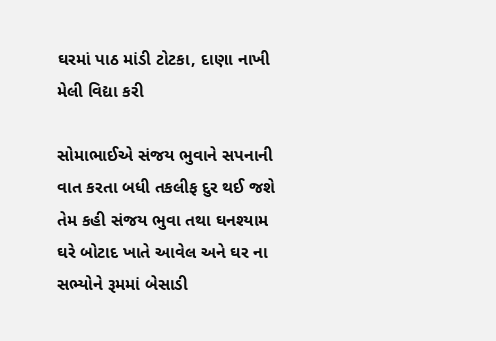ઘરમાં પાઠ માંડી ટોટકા, દાણા નાખી મેલી વિદ્યા કરી

સોમાભાઈએ સંજય ભુવાને સપનાની વાત કરતા બધી તકલીફ દુર થઈ જશે તેમ કહી સંજય ભુવા તથા ઘનશ્યામ ઘરે બોટાદ ખાતે આવેલ અને ઘર ના સભ્યોને રૂમમાં બેસાડી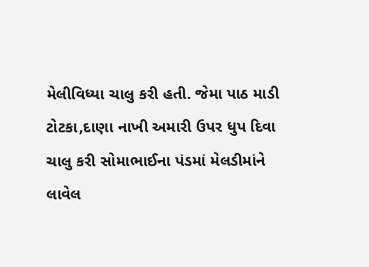મેલીવિધ્યા ચાલુ કરી હતી. જેમા પાઠ માડી ટોટકા,દાણા નાખી અમારી ઉપર ધુપ દિવા ચાલુ કરી સોમાભાઈના પંડમાં મેલડીમાંને લાવેલ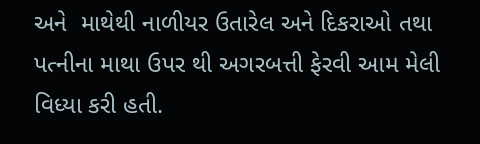અને  માથેથી નાળીયર ઉતારેલ અને દિકરાઓ તથા પત્નીના માથા ઉપર થી અગરબત્તી ફેરવી આમ મેલી વિધ્યા કરી હતી.